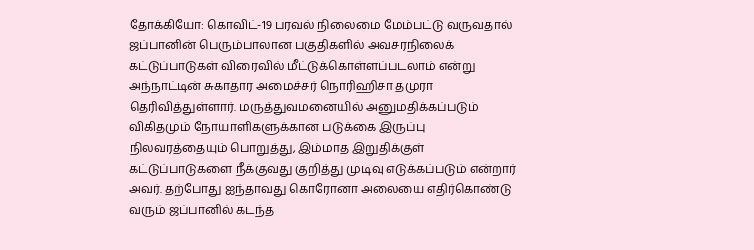தோக்கியோ: கொவிட்-19 பரவல் நிலைமை மேம்பட்டு வருவதால் ஜப்பானின் பெரும்பாலான பகுதிகளில் அவசரநிலைக் கட்டுப்பாடுகள் விரைவில் மீட்டுக்கொள்ளப்படலாம் என்று அந்நாட்டின் சுகாதார அமைச்சர் நொரிஹிசா தமுரா தெரிவித்துள்ளார். மருத்துவமனையில் அனுமதிக்கப்படும் விகிதமும் நோயாளிகளுக்கான படுக்கை இருப்பு நிலவரத்தையும் பொறுத்து, இம்மாத இறுதிக்குள் கட்டுப்பாடுகளை நீக்குவது குறித்து முடிவு எடுக்கப்படும் என்றார் அவர். தற்போது ஐந்தாவது கொரோனா அலையை எதிர்கொண்டு வரும் ஜப்பானில் கடந்த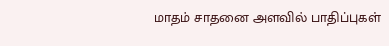மாதம் சாதனை அளவில் பாதிப்புகள்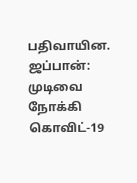பதிவாயின.
ஜப்பான்: முடிவை நோக்கி கொவிட்-19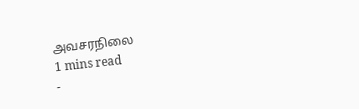அவசரநிலை
1 mins read
-